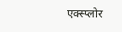एक्स्प्लोर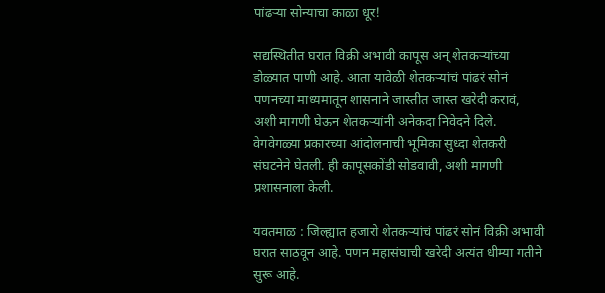पांढऱ्या सोन्याचा काळा धूर!

सद्यस्थितीत घरात विक्री अभावी कापूस अन् शेतकऱ्यांच्या डोळ्यात पाणी आहे. आता यावेळी शेतकऱ्यांचं पांढरं सोनं पणनच्या माध्यमातून शासनाने जास्तीत जास्त खरेदी करावं, अशी मागणी घेऊन शेतकऱ्यांनी अनेकदा निवेदने दिले. वेगवेगळ्या प्रकारच्या आंदोलनाची भूमिका सुध्दा शेतकरी संघटनेने घेतली. ही कापूसकोंडी सोडवावी, अशी मागणी प्रशासनाला केली.

यवतमाळ : जिल्ह्यात हजारो शेतकऱ्यांचं पांढरं सोनं विक्री अभावी घरात साठवून आहे. पणन महासंघाची खरेदी अत्यंत धीम्या गतीने सुरू आहे.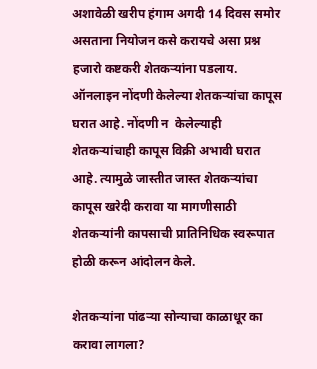अशावेळी खरीप हंगाम अगदी 14 दिवस समोर असताना नियोजन कसे करायचे असा प्रश्न हजारो कष्टकरी शेतकऱ्यांना पडलाय. ऑनलाइन नोंदणी केलेल्या शेतकऱ्यांचा कापूस घरात आहे. नोंदणी न  केलेल्याही शेतकऱ्यांचाही कापूस विक्री अभावी घरात आहे. त्यामुळे जास्तीत जास्त शेतकऱ्यांचा कापूस खरेदी करावा या मागणीसाठी शेतकऱ्यांनी कापसाची प्रातिनिधिक स्वरूपात होळी करून आंदोलन केले.

शेतकऱ्यांना पांढऱ्या सोन्याचा काळाधूर का करावा लागला?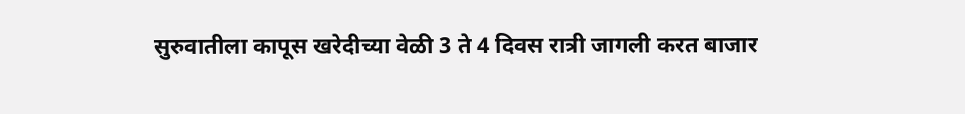सुरुवातीला कापूस खरेदीच्या वेळी 3 ते 4 दिवस रात्री जागली करत बाजार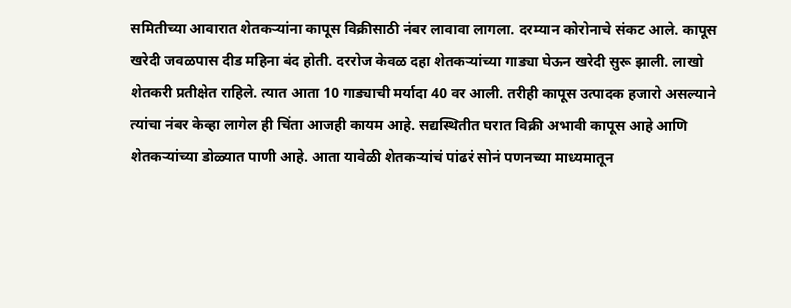समितीच्या आवारात शेतकऱ्यांना कापूस विक्रीसाठी नंबर लावावा लागला. दरम्यान कोरोनाचे संकट आले. कापूस खरेदी जवळपास दीड महिना बंद होती. दररोज केवळ दहा शेतकऱ्यांच्या गाड्या घेऊन खरेदी सुरू झाली. लाखो शेतकरी प्रतीक्षेत राहिले. त्यात आता 10 गाड्याची मर्यादा 40 वर आली. तरीही कापूस उत्पादक हजारो असल्याने त्यांचा नंबर केव्हा लागेल ही चिंता आजही कायम आहे. सद्यस्थितीत घरात विक्री अभावी कापूस आहे आणि शेतकऱ्यांच्या डोळ्यात पाणी आहे. आता यावेळी शेतकऱ्यांचं पांढरं सोनं पणनच्या माध्यमातून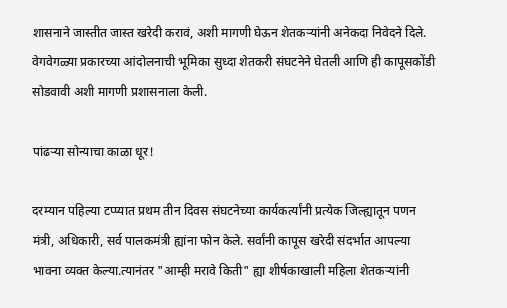शासनाने जास्तीत जास्त खरेदी करावं, अशी मागणी घेऊन शेतकऱ्यांनी अनेकदा निवेदने दिले. वेगवेगळ्या प्रकारच्या आंदोलनाची भूमिका सुध्दा शेतकरी संघटनेने घेतली आणि ही कापूसकोंडी सोडवावी अशी मागणी प्रशासनाला केली.

पांढऱ्या सोन्याचा काळा धूर!

दरम्यान पहिल्या टप्प्यात प्रथम तीन दिवस संघटनेच्या कार्यकर्त्यांनी प्रत्येक जिल्ह्यातून पणन मंत्री, अधिकारी, सर्व पालकमंत्री ह्यांना फोन केले. सर्वांनी कापूस खरेदी संदर्भात आपल्या भावना व्यक्त केल्या.त्यानंतर "आम्ही मरावे किती" ह्या शीर्षकाखाली महिला शेतकऱ्यांनी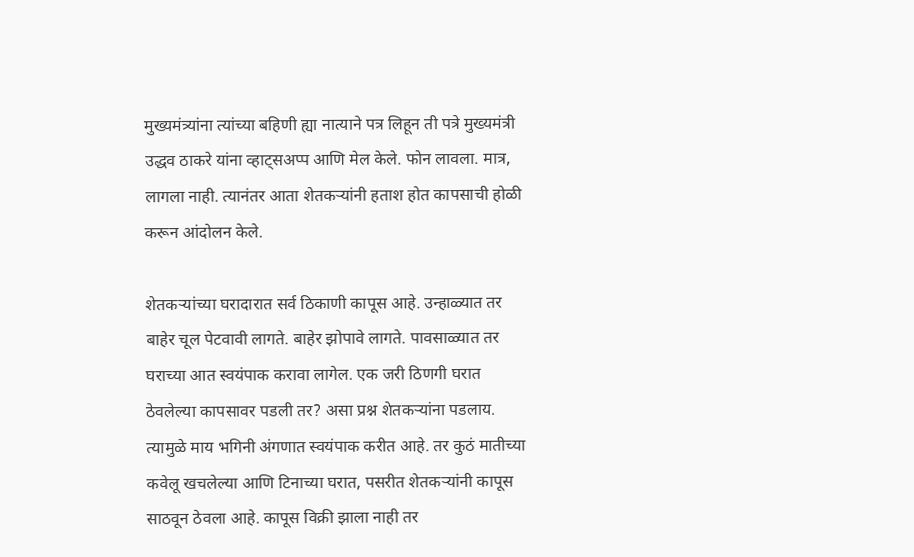मुख्यमंत्र्यांना त्यांच्या बहिणी ह्या नात्याने पत्र लिहून ती पत्रे मुख्यमंत्री उद्धव ठाकरे यांना व्हाट्सअप्प आणि मेल केले. फोन लावला. मात्र, लागला नाही. त्यानंतर आता शेतकऱ्यांनी हताश होत कापसाची होळी करून आंदोलन केले.

शेतकऱ्यांच्या घरादारात सर्व ठिकाणी कापूस आहे. उन्हाळ्यात तर बाहेर चूल पेटवावी लागते. बाहेर झोपावे लागते. पावसाळ्यात तर घराच्या आत स्वयंपाक करावा लागेल. एक जरी ठिणगी घरात ठेवलेल्या कापसावर पडली तर? असा प्रश्न शेतकऱ्यांना पडलाय. त्यामुळे माय भगिनी अंगणात स्वयंपाक करीत आहे. तर कुठं मातीच्या कवेलू खचलेल्या आणि टिनाच्या घरात, पसरीत शेतकऱ्यांनी कापूस साठवून ठेवला आहे. कापूस विक्री झाला नाही तर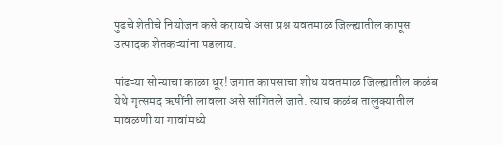पुढचे शेतीचे नियोजन कसे करायचे असा प्रश्न यवतमाळ जिल्ह्यातील कापूस उत्पादक शेतकऱ्यांना पडलाय.

पांढऱ्या सोन्याचा काळा धूर! जगात कापसाचा शोध यवतमाळ जिल्ह्यातील कळंब येथे गृत्समद ऋषींनी लावला असे सांगितले जाते. त्याच कळंब तालुक्यातील मावळणी या गावांमध्ये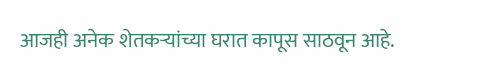आजही अनेक शेतकऱ्यांच्या घरात कापूस साठवून आहे.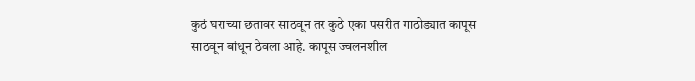कुठं घराच्या छतावर साठवून तर कुठे एका पसरीत गाठोड्यात कापूस साठवून बांधून ठेवला आहे. कापूस ज्वलनशील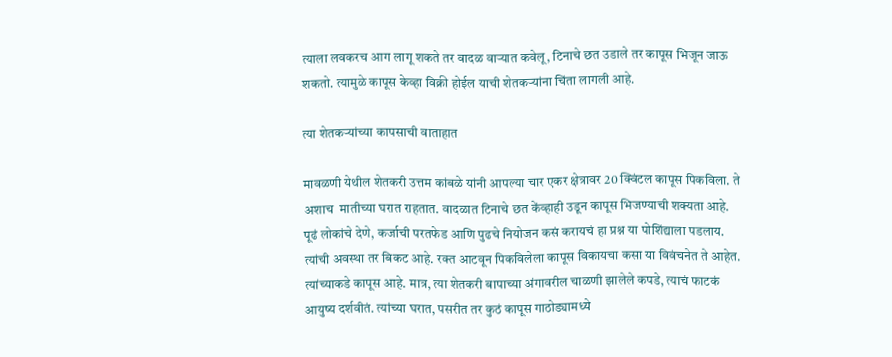त्याला लवकरच आग लागू शकते तर वादळ वाऱ्यात कवेलू, टिनाचे छत उडाले तर कापूस भिजून जाऊ शकतो. त्यामुळे कापूस केव्हा विक्री होईल याची शेतकऱ्यांना चिंता लागली आहे.

त्या शेतकऱ्यांच्या कापसाची वाताहात

मावळणी येथील शेतकरी उत्तम कांबळे यांनी आपल्या चार एकर क्षेत्रावर 20 क्विंटल कापूस पिकविला. ते अशाच  मातीच्या घरात राहतात. वादळात टिनाचे छत केंव्हाही उडून कापूस भिजण्याची शक्यता आहे. पूढं लोकांचे देणे, कर्जाची परतफेड आणि पुढचे नियोजन कसं करायचं हा प्रश्न या पोशिंद्याला पडलाय. त्यांची अवस्था तर बिकट आहे. रक्त आटवून पिकविलेला कापूस विकायचा कसा या विवंचनेत ते आहेत. त्यांच्याकडे कापूस आहे. मात्र, त्या शेतकरी बापाच्या अंगावरील चाळणी झालेले कपडे, त्याचं फाटकं आयुष्य दर्शवीतं. त्यांच्या घरात, पसरीत तर कुठं कापूस गाठोड्यामध्ये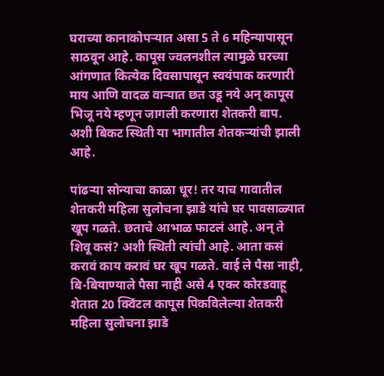घराच्या कानाकोपऱ्यात असा 5 ते 6 महिन्यापासून साठवून आहे. कापूस ज्वलनशील त्यामुळे घरच्या आंगणात कित्येक दिवसापासून स्वयंपाक करणारी माय आणि वादळ वाऱ्यात छत उडू नये अन् कापूस भिजू नये म्हणून जागली करणारा शेतकरी बाप. अशी बिकट स्थिती या भागातील शेतकऱ्यांची झाली आहे.

पांढऱ्या सोन्याचा काळा धूर! तर याच गावातील शेतकरी महिला सुलोचना झाडे यांचे घर पावसाळ्यात खूप गळते. छताचे आभाळ फाटलं आहे. अन् ते शिवू कसं? अशी स्थिती त्यांची आहे. आता कसं करावं काय करावं घर खूप गळते. वाई ले पैसा नाही, बि-बियाण्याले पैसा नाही असे 4 एकर कोरडवाहू शेतात 20 क्विंटल कापूस पिकविलेल्या शेतकरी महिला सुलोचना झाडे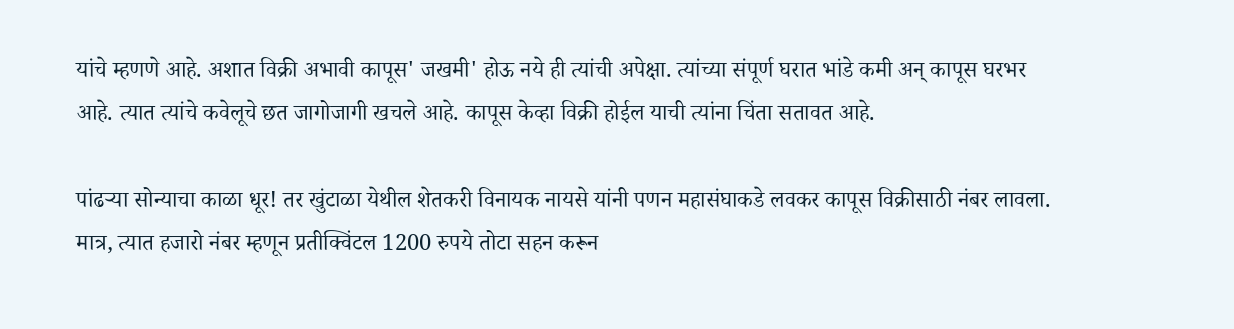यांचे म्हणणे आहे. अशात विक्री अभावी कापूस' जखमी' होऊ नये ही त्यांची अपेक्षा. त्यांच्या संपूर्ण घरात भांडे कमी अन् कापूस घरभर आहे. त्यात त्यांचे कवेलूचे छत जागोजागी खचले आहे. कापूस केव्हा विक्री होईल याची त्यांना चिंता सतावत आहे.

पांढऱ्या सोन्याचा काळा धूर! तर खुंटाळा येथील शेतकरी विनायक नायसे यांनी पणन महासंघाकडे लवकर कापूस विक्रीसाठी नंबर लावला. मात्र, त्यात हजारो नंबर म्हणून प्रतीक्विंटल 1200 रुपये तोटा सहन करून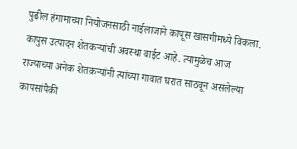पुढील हंगामाच्या नियोजनसाठी नाईलाजाने कापूस खासगीमध्ये विकला. कापुस उत्पादन शेतकऱ्यांची अवस्था वाईट आहे. त्यामुळेच आज राज्याच्या अनेक शेतकऱ्यांनी त्यांच्या गावात घरात साठवून असलेल्या कापसांपैकी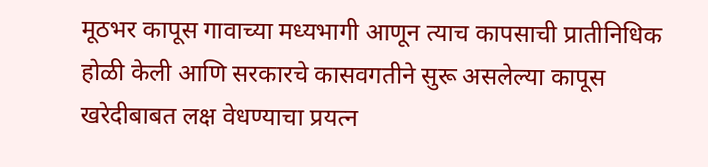मूठभर कापूस गावाच्या मध्यभागी आणून त्याच कापसाची प्रातीनिधिक होळी केली आणि सरकारचे कासवगतीने सुरू असलेल्या कापूस खरेदीबाबत लक्ष वेधण्याचा प्रयत्न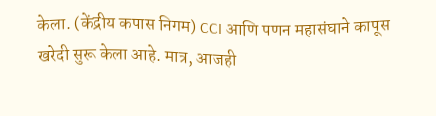केला. (केंद्रीय कपास निगम) CCI आणि पणन महासंघाने कापूस खरेदी सुरू केला आहे. मात्र, आजही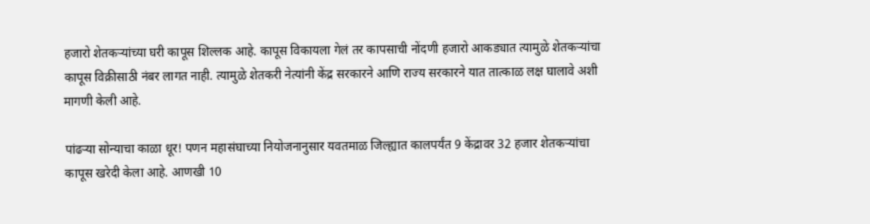हजारो शेतकऱ्यांच्या घरी कापूस शिल्लक आहे. कापूस विकायला गेलं तर कापसाची नोंदणी हजारो आकड्यात त्यामुळे शेतकऱ्यांचा कापूस विक्रीसाठी नंबर लागत नाही. त्यामुळे शेतकरी नेत्यांनी केंद्र सरकारने आणि राज्य सरकारने यात तात्काळ लक्ष घालावे अशी मागणी केली आहे.

पांढऱ्या सोन्याचा काळा धूर! पणन महासंघाच्या नियोजनानुसार यवतमाळ जिल्ह्यात कालपर्यंत 9 केंद्रावर 32 हजार शेतकऱ्यांचा कापूस खरेदी केला आहे. आणखी 10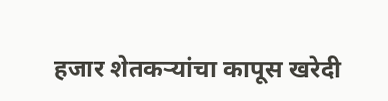हजार शेतकऱ्यांचा कापूस खरेदी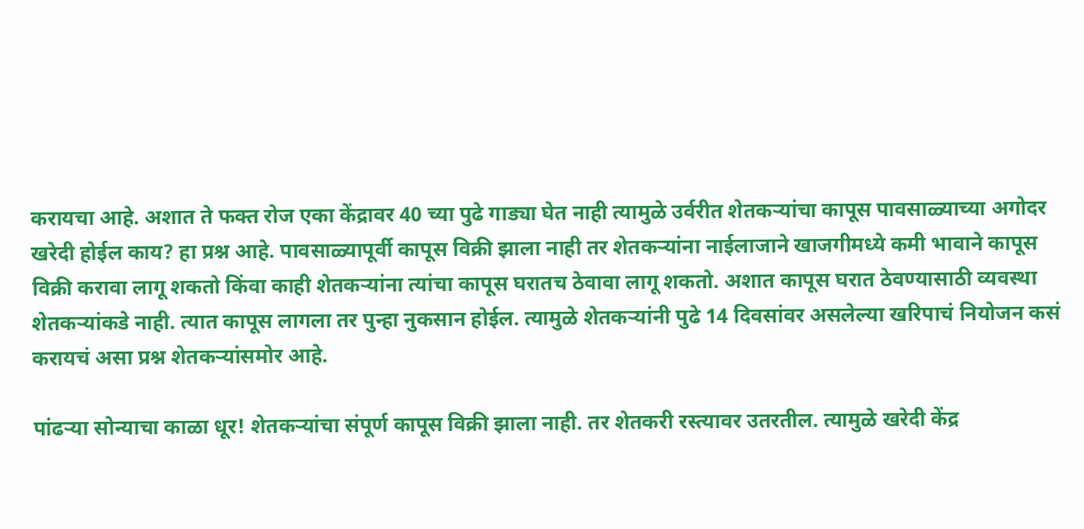करायचा आहे. अशात ते फक्त रोज एका केंद्रावर 40 च्या पुढे गाड्या घेत नाही त्यामुळे उर्वरीत शेतकऱ्यांचा कापूस पावसाळ्याच्या अगोदर खरेदी होईल काय? हा प्रश्न आहे. पावसाळ्यापूर्वी कापूस विक्री झाला नाही तर शेतकऱ्यांना नाईलाजाने खाजगीमध्ये कमी भावाने कापूस विक्री करावा लागू शकतो किंवा काही शेतकऱ्यांना त्यांचा कापूस घरातच ठेवावा लागू शकतो. अशात कापूस घरात ठेवण्यासाठी व्यवस्था शेतकऱ्यांकडे नाही. त्यात कापूस लागला तर पुन्हा नुकसान होईल. त्यामुळे शेतकऱ्यांनी पुढे 14 दिवसांवर असलेल्या खरिपाचं नियोजन कसं करायचं असा प्रश्न शेतकर्‍यांसमोर आहे.

पांढऱ्या सोन्याचा काळा धूर! शेतकऱ्यांचा संपूर्ण कापूस विक्री झाला नाही. तर शेतकरी रस्त्यावर उतरतील. त्यामुळे खरेदी केंद्र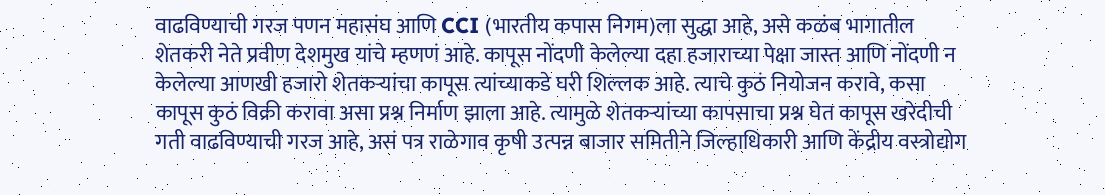वाढविण्याची गरज पणन महासंघ आणि CCI (भारतीय कपास निगम)ला सुद्धा आहे, असे कळंब भागातील शेतकरी नेते प्रवीण देशमुख यांचे म्हणणं आहे. कापूस नोंदणी केलेल्या दहा हजाराच्या पेक्षा जास्त आणि नोंदणी न केलेल्या आणखी हजारो शेतकऱ्यांचा कापूस त्यांच्याकडे घरी शिल्लक आहे. त्याचे कुठं नियोजन करावे, कसा कापूस कुठं विक्री करावा असा प्रश्न निर्माण झाला आहे. त्यामुळे शेतकऱ्यांच्या कापसाचा प्रश्न घेत कापूस खरेदीची गती वाढविण्याची गरज आहे, असं पत्र राळेगाव कृषी उत्पन्न बाजार समितीने जिल्हाधिकारी आणि केंद्रीय वस्त्रोद्योग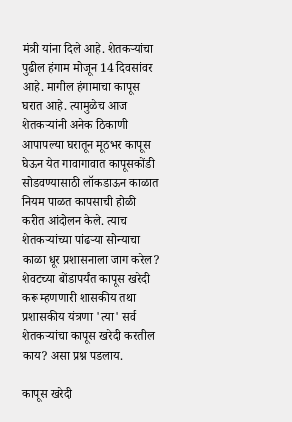मंत्री यांना दिले आहे. शेतकऱ्यांचा पुढील हंगाम मोजून 14 दिवसांवर आहे. मागील हंगामाचा कापूस घरात आहे. त्यामुळेच आज शेतकऱ्यांनी अनेक ठिकाणी आपापल्या घरातून मूठभर कापूस घेऊन येत गावागावात कापूसकोंडी सोडवण्यासाठी लॉकडाऊन काळात नियम पाळत कापसाची होळी करीत आंदोलन केले. त्याच शेतकऱ्यांच्या पांढऱ्या सोन्याचा काळा धूर प्रशासनाला जाग करेल? शेवटच्या बोंडापर्यंत कापूस खरेदी करू म्हणणारी शासकीय तथा प्रशासकीय यंत्रणा 'त्या' सर्व शेतकऱ्यांचा कापूस खरेदी करतील काय? असा प्रश्न पडलाय.

कापूस खरेदी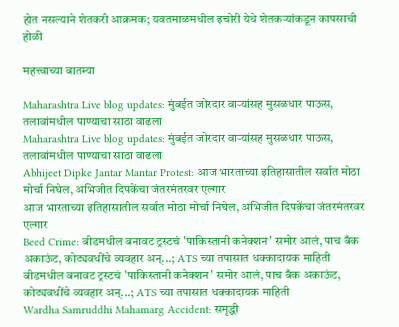होत नसल्याने शेतकरी आक्रमक; यवतमाळमधील इचोरी येथे शेतकऱ्यांकडून कापसाची होळी

महत्त्वाच्या बातम्या

Maharashtra Live blog updates: मुंबईत जोरदार वाऱ्यांसह मुसळधार पाऊस, तलावांमधील पाण्याचा साठा वाढला
Maharashtra Live blog updates: मुंबईत जोरदार वाऱ्यांसह मुसळधार पाऊस, तलावांमधील पाण्याचा साठा वाढला
Abhijeet Dipke Jantar Mantar Protest: आज भारताच्या इतिहासातील सर्वात मोठा मोर्चा निघेल, अभिजीत दिपकेंचा जंतरमंतरवर एल्गार
आज भारताच्या इतिहासातील सर्वात मोठा मोर्चा निघेल, अभिजीत दिपकेंचा जंतरमंतरवर एल्गार
Beed Crime: बीडमधील बनावट ट्रस्टचं 'पाकिस्तानी कनेक्शन' समोर आलं, पाच बँक अकाऊंट, कोट्यवधींचे व्यवहार अन्...; ATS च्या तपासात धक्कादायक माहिती
बीडमधील बनावट ट्रस्टचं 'पाकिस्तानी कनेक्शन' समोर आलं, पाच बँक अकाऊंट, कोट्यवधींचे व्यवहार अन्...; ATS च्या तपासात धक्कादायक माहिती
Wardha Samruddhi Mahamarg Accident: समृद्धी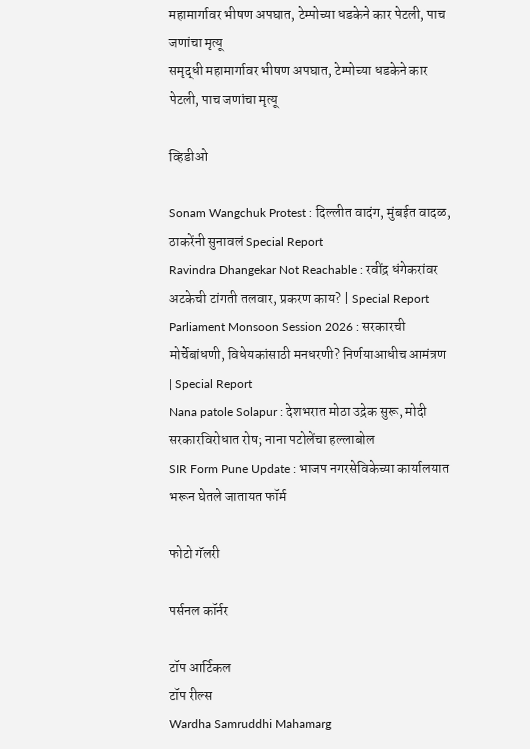महामार्गावर भीषण अपघात, टेम्पोच्या धडकेने कार पेटली, पाच जणांचा मृत्यू
समृद्धी महामार्गावर भीषण अपघात, टेम्पोच्या धडकेने कार पेटली, पाच जणांचा मृत्यू

व्हिडीओ

Sonam Wangchuk Protest : दिल्लीत वादंग, मुंबईत वादळ, ठाकरेंनी सुनावलं Special Report
Ravindra Dhangekar Not Reachable : रवींद्र धंगेकरांवर अटकेची टांगती तलवार, प्रकरण काय? | Special Report
Parliament Monsoon Session 2026 : सरकारची मोर्चेबांधणी, विधेयकांसाठी मनधरणी? निर्णयाआधीच आमंत्रण | Special Report
Nana patole Solapur : देशभरात मोठा उद्रेक सुरू, मोदी सरकारविरोधात रोष; नाना पटोलेंचा हल्लाबोल
SIR Form Pune Update : भाजप नगरसेविकेच्या कार्यालयात भरून घेतले जातायत फॉर्म

फोटो गॅलरी

पर्सनल कॉर्नर

टॉप आर्टिकल
टॉप रील्स
Wardha Samruddhi Mahamarg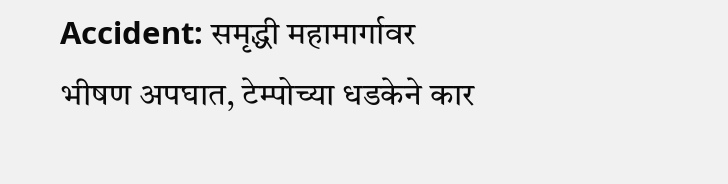Accident: समृद्धी महामार्गावर भीषण अपघात, टेम्पोच्या धडकेने कार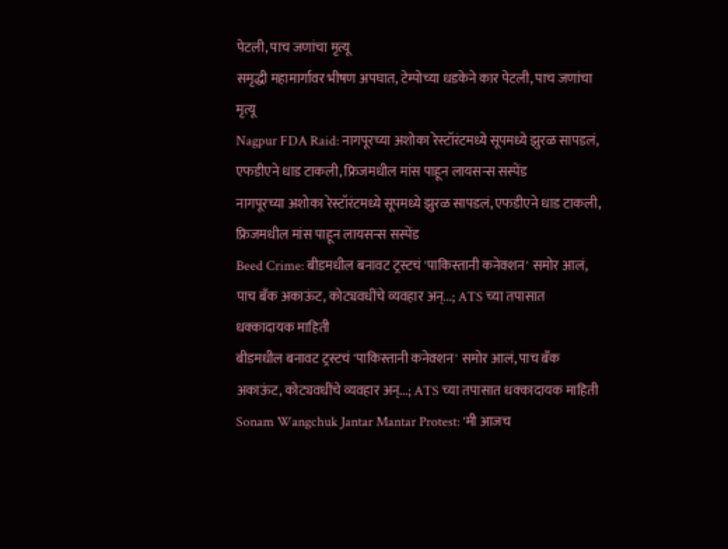पेटली, पाच जणांचा मृत्यू
समृद्धी महामार्गावर भीषण अपघात, टेम्पोच्या धडकेने कार पेटली, पाच जणांचा मृत्यू
Nagpur FDA Raid: नागपूरच्या अशोका रेस्टॉरंटमध्ये सूपमध्ये झुरळ सापडलं, एफडीएने धाड टाकली, फ्रिजमधील मांस पाहून लायसन्स सस्पेंड
नागपूरच्या अशोका रेस्टॉरंटमध्ये सूपमध्ये झुरळ सापडलं, एफडीएने धाड टाकली, फ्रिजमधील मांस पाहून लायसन्स सस्पेंड
Beed Crime: बीडमधील बनावट ट्रस्टचं 'पाकिस्तानी कनेक्शन' समोर आलं, पाच बँक अकाऊंट, कोट्यवधींचे व्यवहार अन्...; ATS च्या तपासात धक्कादायक माहिती
बीडमधील बनावट ट्रस्टचं 'पाकिस्तानी कनेक्शन' समोर आलं, पाच बँक अकाऊंट, कोट्यवधींचे व्यवहार अन्...; ATS च्या तपासात धक्कादायक माहिती
Sonam Wangchuk Jantar Mantar Protest: 'मी आजच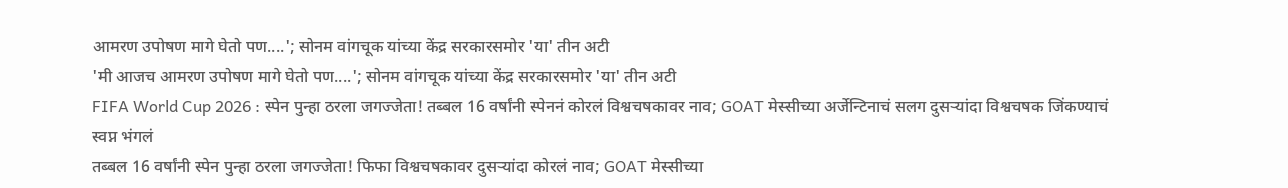आमरण उपोषण मागे घेतो पण....'; सोनम वांगचूक यांच्या केंद्र सरकारसमोर 'या' तीन अटी
'मी आजच आमरण उपोषण मागे घेतो पण....'; सोनम वांगचूक यांच्या केंद्र सरकारसमोर 'या' तीन अटी
FIFA World Cup 2026 : स्पेन पुन्हा ठरला जगज्जेता! तब्बल 16 वर्षांनी स्पेननं कोरलं विश्वचषकावर नाव; GOAT मेस्सीच्या अर्जेन्टिनाचं सलग दुसऱ्यांदा विश्वचषक जिंकण्याचं स्वप्न भंगलं
तब्बल 16 वर्षांनी स्पेन पुन्हा ठरला जगज्जेता! फिफा विश्वचषकावर दुसऱ्यांदा कोरलं नाव; GOAT मेस्सीच्या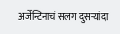अर्जेन्टिनाचं सलग दुसऱ्यांदा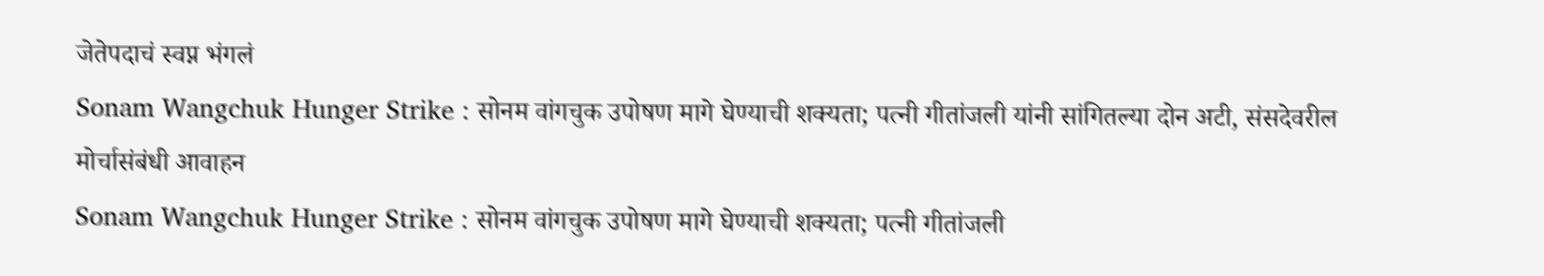जेतेपदाचं स्वप्न भंगलं
Sonam Wangchuk Hunger Strike : सोनम वांगचुक उपोषण मागे घेण्याची शक्यता; पत्नी गीतांजली यांनी सांगितल्या दोन अटी, संसदेवरील मोर्चासंबंधी आवाहन
Sonam Wangchuk Hunger Strike : सोनम वांगचुक उपोषण मागे घेण्याची शक्यता; पत्नी गीतांजली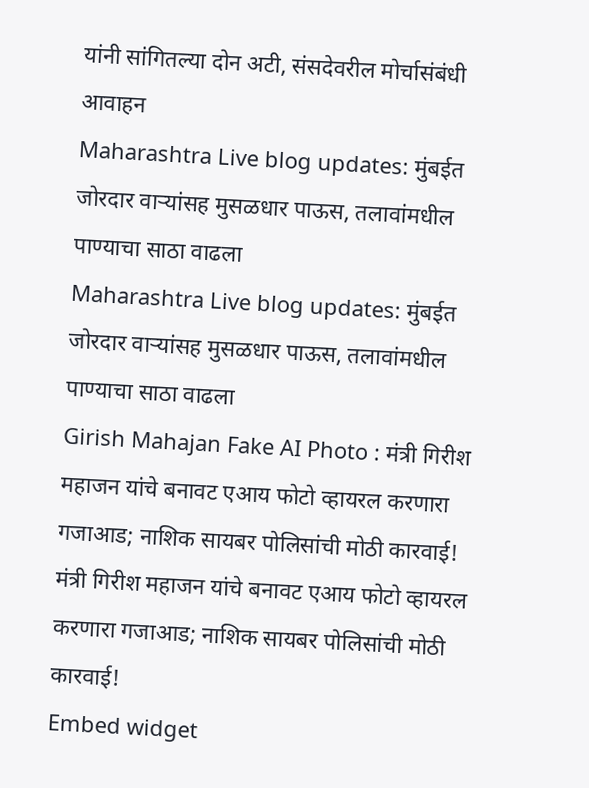यांनी सांगितल्या दोन अटी, संसदेवरील मोर्चासंबंधी आवाहन
Maharashtra Live blog updates: मुंबईत जोरदार वाऱ्यांसह मुसळधार पाऊस, तलावांमधील पाण्याचा साठा वाढला
Maharashtra Live blog updates: मुंबईत जोरदार वाऱ्यांसह मुसळधार पाऊस, तलावांमधील पाण्याचा साठा वाढला
Girish Mahajan Fake AI Photo : मंत्री गिरीश महाजन यांचे बनावट एआय फोटो व्हायरल करणारा गजाआड; नाशिक सायबर पोलिसांची मोठी कारवाई!
मंत्री गिरीश महाजन यांचे बनावट एआय फोटो व्हायरल करणारा गजाआड; नाशिक सायबर पोलिसांची मोठी कारवाई!
Embed widget